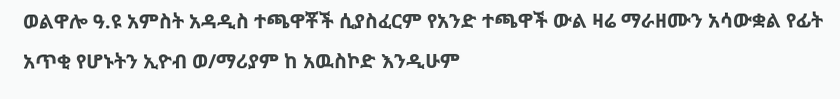ወልዋሎ ዓ.ዩ አምስት አዳዲስ ተጫዋቾች ሲያስፈርም የአንድ ተጫዋች ውል ዛሬ ማራዘሙን አሳውቋል የፊት አጥቂ የሆኑትን ኢዮብ ወ/ማሪያም ከ አዉስኮድ እንዲሁም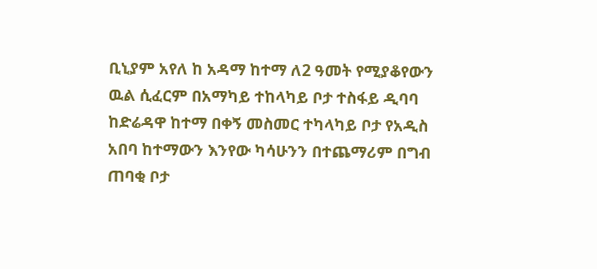ቢኒያም አየለ ከ አዳማ ከተማ ለ2 ዓመት የሚያቆየውን ዉል ሲፈርም በአማካይ ተከላካይ ቦታ ተስፋይ ዲባባ ከድሬዳዋ ከተማ በቀኝ መስመር ተካላካይ ቦታ የአዲስ አበባ ከተማውን እንየው ካሳሁንን በተጨማሪም በግብ ጠባቂ ቦታ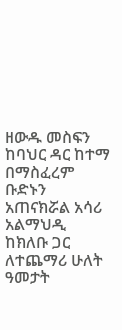ዘውዱ መስፍን ከባህር ዳር ከተማ በማስፈረም ቡድኑን አጠናክሯል አሳሪ አልማህዲ ከክለቡ ጋር ለተጨማሪ ሁለት ዓመታት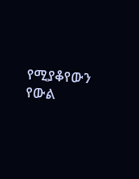የሚያቆየውን የውል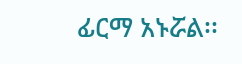ፊርማ አኑሯል፡፡